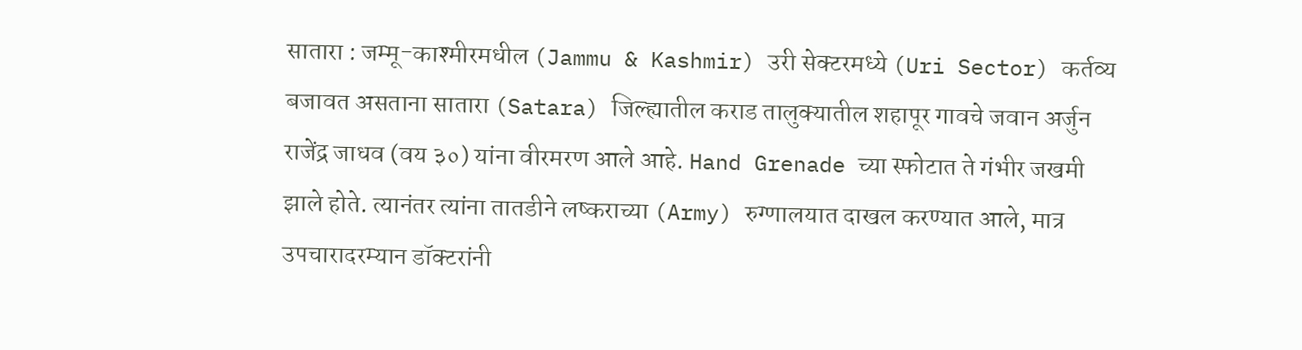सातारा : जम्मू-काश्मीरमधील (Jammu & Kashmir) उरी सेक्टरमध्ये (Uri Sector) कर्तव्य बजावत असताना सातारा (Satara) जिल्ह्यातील कराड तालुक्यातील शहापूर गावचे जवान अर्जुन राजेंद्र जाधव (वय ३०) यांना वीरमरण आले आहे. Hand Grenade च्या स्फोटात ते गंभीर जखमी झाले होते. त्यानंतर त्यांना तातडीने लष्कराच्या (Army) रुग्णालयात दाखल करण्यात आले, मात्र उपचारादरम्यान डॉक्टरांनी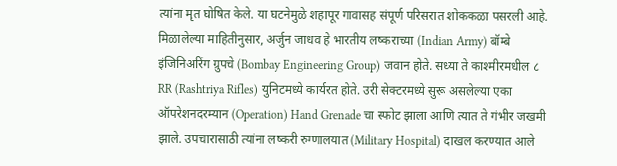त्यांना मृत घोषित केले. या घटनेमुळे शहापूर गावासह संपूर्ण परिसरात शोककळा पसरली आहे.
मिळालेल्या माहितीनुसार, अर्जुन जाधव हे भारतीय लष्कराच्या (Indian Army) बॉम्बे इंजिनिअरिंग ग्रुपचे (Bombay Engineering Group) जवान होते. सध्या ते काश्मीरमधील ८ RR (Rashtriya Rifles) युनिटमध्ये कार्यरत होते. उरी सेक्टरमध्ये सुरू असलेल्या एका ऑपरेशनदरम्यान (Operation) Hand Grenade चा स्फोट झाला आणि त्यात ते गंभीर जखमी झाले. उपचारासाठी त्यांना लष्करी रुग्णालयात (Military Hospital) दाखल करण्यात आले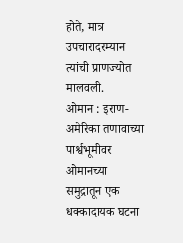होते, मात्र उपचारादरम्यान त्यांची प्राणज्योत मालवली.
ओमान : इराण-अमेरिका तणावाच्या पार्श्वभूमीवर ओमानच्या समुद्रातून एक धक्कादायक घटना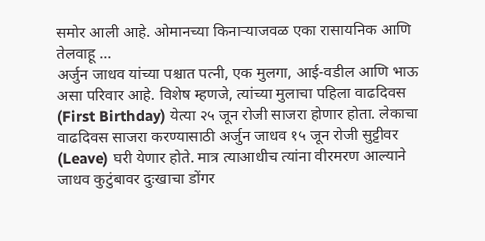समोर आली आहे. ओमानच्या किनाऱ्याजवळ एका रासायनिक आणि तेलवाहू ...
अर्जुन जाधव यांच्या पश्चात पत्नी, एक मुलगा, आई-वडील आणि भाऊ असा परिवार आहे. विशेष म्हणजे, त्यांच्या मुलाचा पहिला वाढदिवस (First Birthday) येत्या २५ जून रोजी साजरा होणार होता. लेकाचा वाढदिवस साजरा करण्यासाठी अर्जुन जाधव १५ जून रोजी सुट्टीवर (Leave) घरी येणार होते. मात्र त्याआधीच त्यांना वीरमरण आल्याने जाधव कुटुंबावर दुःखाचा डोंगर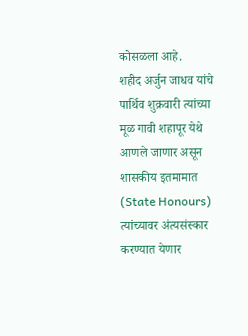कोसळला आहे.
शहीद अर्जुन जाधव यांचे पार्थिव शुक्रवारी त्यांच्या मूळ गावी शहापूर येथे आणले जाणार असून शासकीय इतमामात (State Honours) त्यांच्यावर अंत्यसंस्कार करण्यात येणार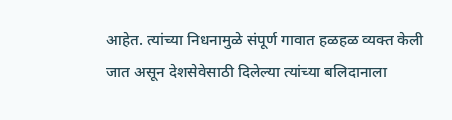आहेत. त्यांच्या निधनामुळे संपूर्ण गावात हळहळ व्यक्त केली जात असून देशसेवेसाठी दिलेल्या त्यांच्या बलिदानाला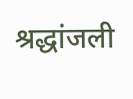श्रद्धांजली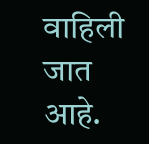वाहिली जात आहे.